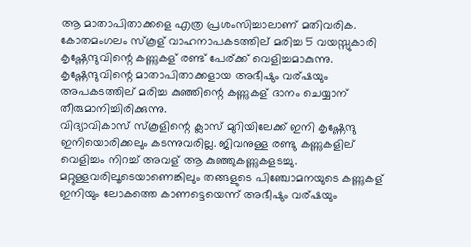ആ മാതാപിതാക്കളെ എത്ര പ്രശംസിച്ചാലാണ് മതിവരിക.
കോതമംഗലം സ്കൂള് വാഹനാപകടത്തില് മരിച്ച 5 വയസ്സുകാരി
കൃഷ്ണേന്ദുവിന്റെ കണ്ണുകള് രണ്ട് പേര്ക്ക് വെളിച്ചമാകുന്നു.
കൃഷ്ണേന്ദുവിന്റെ മാതാപിതാക്കളായ അഭീഷും വര്ഷയും
അപകടത്തില് മരിച്ച കുഞ്ഞിന്റെ കണ്ണുകള് ദാനം ചെയ്യാന്
തീരുമാനിച്ചിരിക്കുന്നു.
വിദ്യാവികാസ് സ്കൂളിന്റെ ക്ലാസ് മുറിയിലേക്ക് ഇനി കൃഷ്ണേന്ദു
ഇനിയൊരിക്കലും കടന്നുവരില്ല. ജിവനുള്ള രണ്ടു കണ്ണുകളില്
വെളിച്ചം നിറച്ച് അവള് ആ കുഞ്ഞുകണ്ണുകളടച്ചു.
മറ്റുള്ളവരിലൂടെയാണെങ്കിലും തങ്ങളുടെ പിഞ്ചോമനയുടെ കണ്ണുകള്
ഇനിയും ലോകത്തെ കാണട്ടെയെന്ന് അഭീഷും വര്ഷയും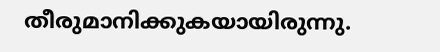തീരുമാനിക്കുകയായിരുന്നു.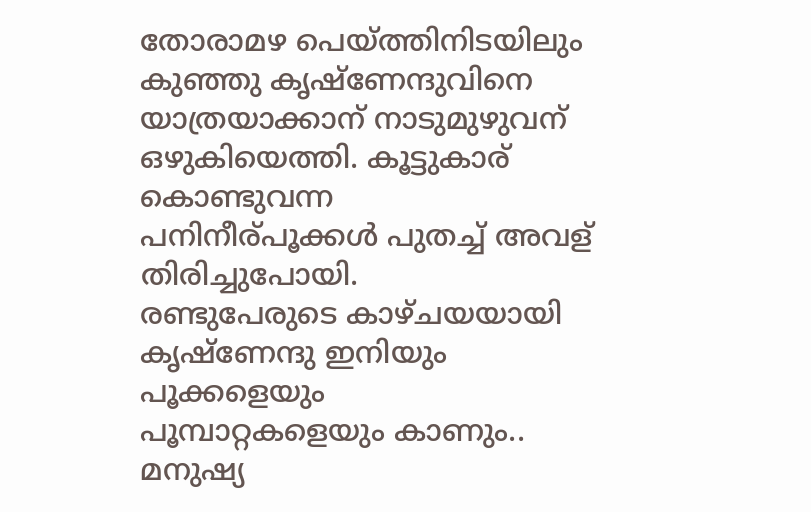തോരാമഴ പെയ്ത്തിനിടയിലും കുഞ്ഞു കൃഷ്ണേന്ദുവിനെ
യാത്രയാക്കാന് നാടുമുഴുവന് ഒഴുകിയെത്തി. കൂട്ടുകാര് കൊണ്ടുവന്ന
പനിനീര്പൂക്കള്‍ പുതച്ച് അവള് തിരിച്ചുപോയി.
രണ്ടുപേരുടെ കാഴ്ചയയായി കൃഷ്ണേന്ദു ഇനിയും പൂക്കളെയും
പൂമ്പാറ്റകളെയും കാണും..
മനുഷ്യ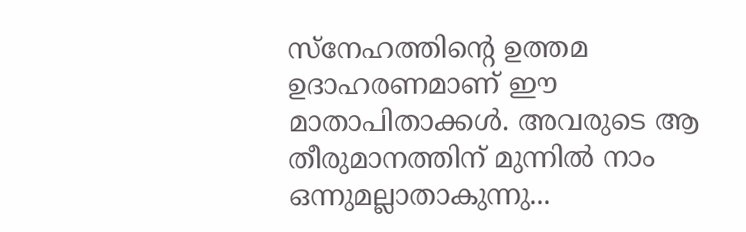സ്നേഹത്തിന്റെ ഉത്തമ ഉദാഹരണമാണ് ഈ
മാതാപിതാക്കൾ. അവരുടെ ആ തീരുമാനത്തിന് മുന്നിൽ നാം
ഒന്നുമല്ലാതാകുന്നു...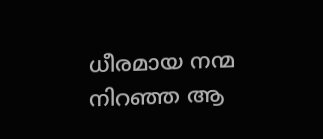ധീരമായ നന്മ നിറഞ്ഞ ആ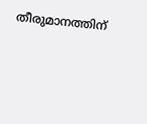തീരുമാനത്തിന്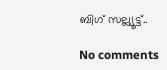ബിഗ് സല്ല്യൂട്ട്..

No comments